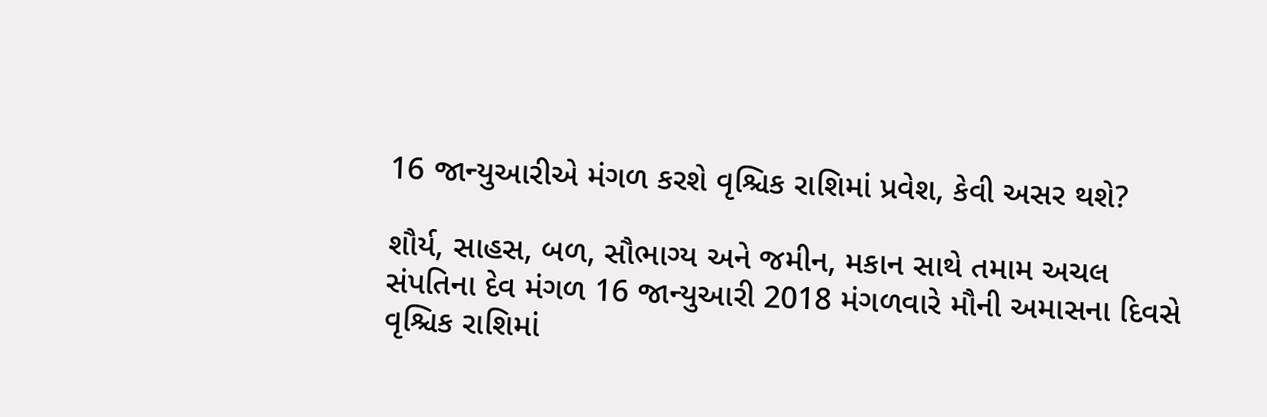16 જાન્યુઆરીએ મંગળ કરશે વૃશ્ચિક રાશિમાં પ્રવેશ, કેવી અસર થશે?

શૌર્ય, સાહસ, બળ, સૌભાગ્ય અને જમીન, મકાન સાથે તમામ અચલ સંપતિના દેવ મંગળ 16 જાન્યુઆરી 2018 મંગળવારે મૌની અમાસના દિવસે વૃશ્ચિક રાશિમાં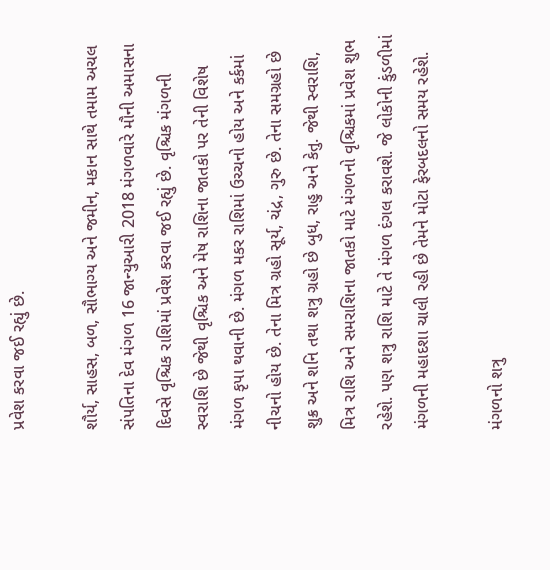પ્રવેશ કરવા જઈ રહ્યું છે.

શૌર્ય, સાહસ, બળ, સૌભાગ્ય અને જમીન, મકાન સાથે તમામ અચલ સંપતિના દેવ મંગળ 16 જાન્યુઆરી 2018 મંગળવારે મૌની અમાસના દિવસે વૃશ્ચિક રાશિમાં પ્રવેશ કરવા જઈ રહ્યું છે. વૃશ્ચિક મંગળની સ્વરાશિ છે જેથી વૃશ્ચિક અને મેષ રાશિના જાતકો પર તેની વિશેષ મંગળ કૃપા થવાની છે. મંગળ મકર રાશિમાં ઉચ્ચનો હોય અને કર્કમાં નીચનો હોય છે. તેના મિત્ર ગ્રહો સૂર્ય, ચંદ્ર, ગુરુ છે. તેના સમગ્રહો છે શુક્ર અને શનિ તથા શત્રુ ગ્રહો છે બુધ, રાહુ અને કેતુ. જેથી સ્વરાશિ, મિત્ર રાશિ અને સમરાશિના જાતકો માટે મંગળનો વૃશ્ચિકમાં પ્રવેશ શુભ રહેશે. પણ શત્રુ રાશિ માટે તે મંગળ દંગલ કરાવશે. જે લોકોની કુંડળીમાં મંગળની મહાદશા ચાલી રહી છે તેમને મોટા ફેરબદલનો સમય રહેશે.

મંગળનો શત્રુ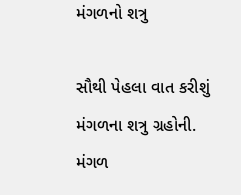મંગળનો શત્રુ

સૌથી પેહલા વાત કરીશું મંગળના શત્રુ ગ્રહોની. મંગળ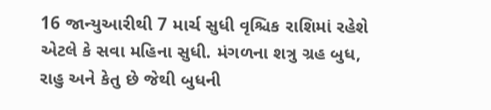16 જાન્યુઆરીથી 7 માર્ચ સુધી વૃશ્ચિક રાશિમાં રહેશે એટલે કે સવા મહિના સુધી. મંગળના શત્રુ ગ્રહ બુધ, રાહુ અને કેતુ છે જેથી બુધની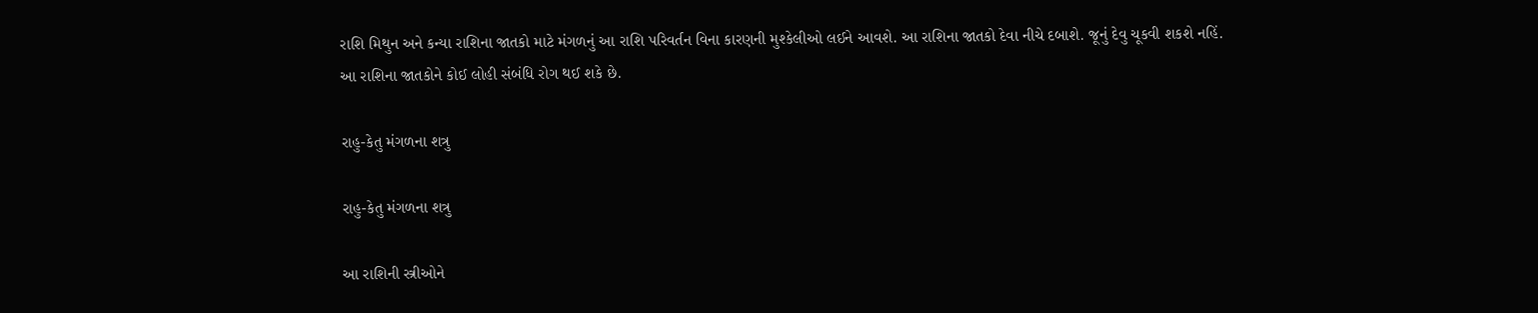રાશિ મિથુન અને કન્યા રાશિના જાતકો માટે મંગળનું આ રાશિ પરિવર્તન વિના કારણની મુશ્કેલીઓ લઈને આવશે. આ રાશિના જાતકો દેવા નીચે દબાશે. જૂનું દેવુ ચૂકવી શકશે નહિં. આ રાશિના જાતકોને કોઈ લોહી સંબંધિ રોગ થઈ શકે છે.

રાહુ-કેતુ મંગળના શત્રુ

રાહુ-કેતુ મંગળના શત્રુ

આ રાશિની સ્ત્રીઓને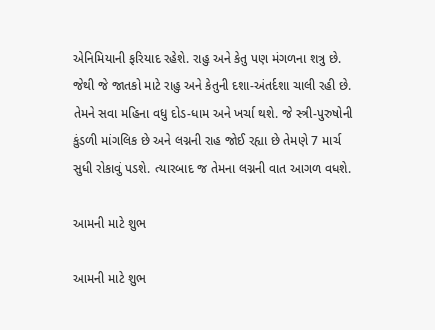એનિમિયાની ફરિયાદ રહેશે. રાહુ અને કેતુ પણ મંગળના શત્રુ છે. જેથી જે જાતકો માટે રાહુ અને કેતુની દશા-અંતર્દશા ચાલી રહી છે. તેમને સવા મહિના વધુ દોડ-ધામ અને ખર્ચા થશે. જે સ્ત્રી-પુરુષોની કુંડળી માંગલિક છે અને લગ્નની રાહ જોઈ રહ્યા છે તેમણે 7 માર્ચ સુધી રોકાવું પડશે. ત્યારબાદ જ તેમના લગ્નની વાત આગળ વધશે.

આમની માટે શુભ

આમની માટે શુભ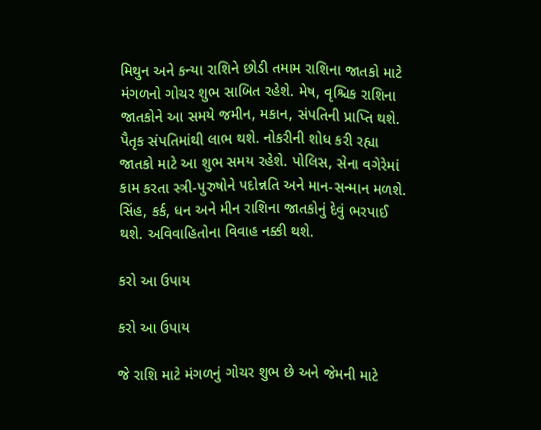મિથુન અને કન્યા રાશિને છોડી તમામ રાશિના જાતકો માટે મંગળનો ગોચર શુભ સાબિત રહેશે. મેષ, વૃશ્ચિક રાશિના જાતકોને આ સમયે જમીન, મકાન, સંપતિની પ્રાપ્તિ થશે. પૈતૃક સંપતિમાંથી લાભ થશે. નોકરીની શોધ કરી રહ્યા જાતકો માટે આ શુભ સમય રહેશે. પોલિસ, સેના વગેરેમાં કામ કરતા સ્ત્રી-પુરુષોને પદોન્નતિ અને માન-સન્માન મળશે. સિંહ, કર્ક, ધન અને મીન રાશિના જાતકોનું દેવું ભરપાઈ થશે. અવિવાહિતોના વિવાહ નક્કી થશે.

કરો આ ઉપાય

કરો આ ઉપાય

જે રાશિ માટે મંગળનું ગોચર શુભ છે અને જેમની માટે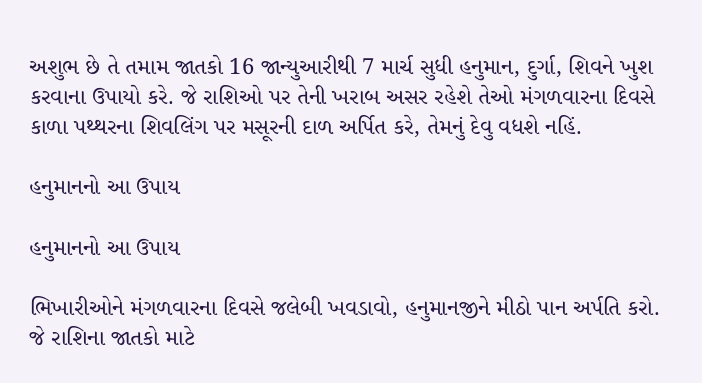અશુભ છે તે તમામ જાતકો 16 જાન્યુઆરીથી 7 માર્ચ સુધી હનુમાન, દુર્ગા, શિવને ખુશ કરવાના ઉપાયો કરે. જે રાશિઓ પર તેની ખરાબ અસર રહેશે તેઓ મંગળવારના દિવસે કાળા પથ્થરના શિવલિંગ પર મસૂરની દાળ અર્પિત કરે, તેમનું દેવુ વધશે નહિં.

હનુમાનનો આ ઉપાય

હનુમાનનો આ ઉપાય

ભિખારીઓને મંગળવારના દિવસે જલેબી ખવડાવો, હનુમાનજીને મીઠો પાન અર્પતિ કરો. જે રાશિના જાતકો માટે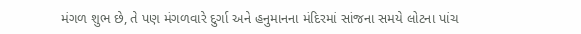મંગળ શુભ છે, તે પણ મંગળવારે દુર્ગા અને હનુમાનના મંદિરમાં સાંજના સમયે લોટના પાંચ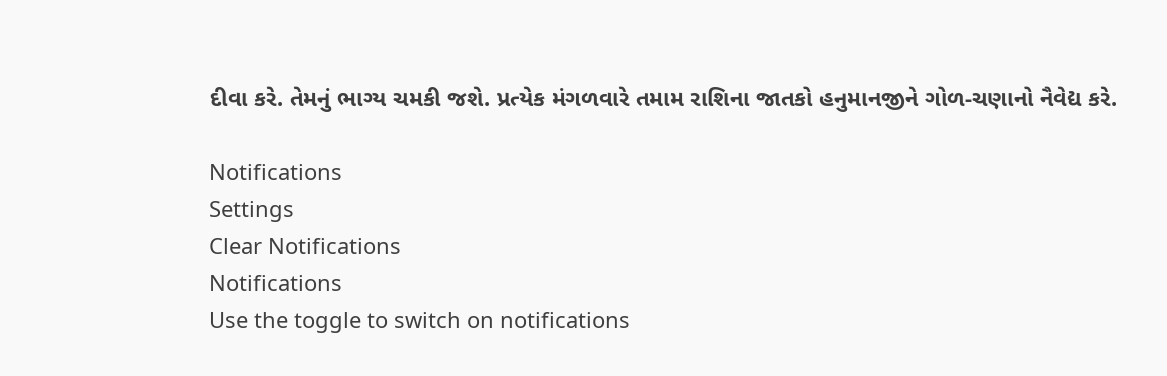દીવા કરે. તેમનું ભાગ્ય ચમકી જશે. પ્રત્યેક મંગળવારે તમામ રાશિના જાતકો હનુમાનજીને ગોળ-ચણાનો નૈવેદ્ય કરે.

Notifications
Settings
Clear Notifications
Notifications
Use the toggle to switch on notifications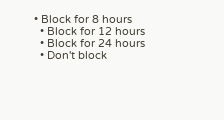• Block for 8 hours
  • Block for 12 hours
  • Block for 24 hours
  • Don't block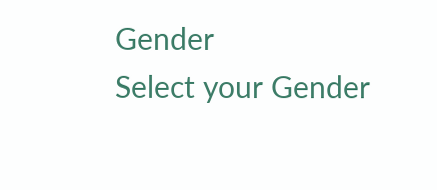Gender
Select your Gender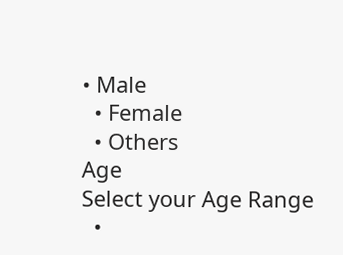• Male
  • Female
  • Others
Age
Select your Age Range
  •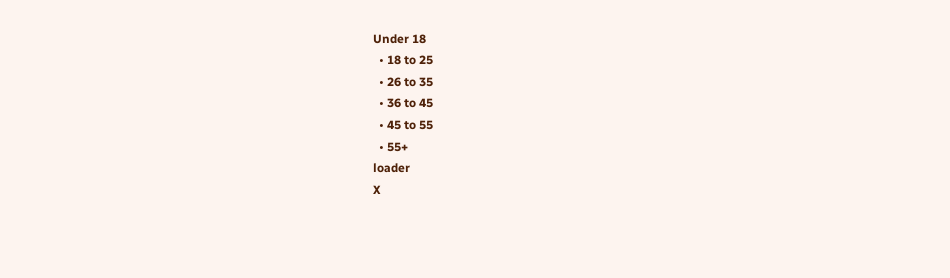Under 18
  • 18 to 25
  • 26 to 35
  • 36 to 45
  • 45 to 55
  • 55+
loader
X